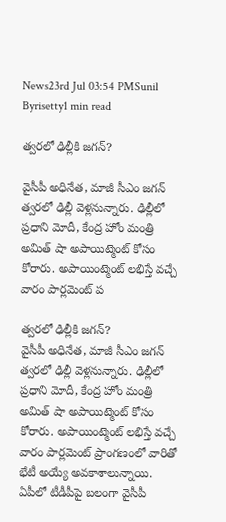News23rd Jul 03:54 PMSunil Byrisetty1 min read

త్వరలో ఢిల్లీకి జగన్?

వైసీపీ అధినేత, మాజీ సీఎం జగన్ త్వరలో ఢిల్లీ వెళ్లనున్నారు. ఢిల్లీలో ప్రధాని మోదీ, కేంద్ర హోం మంత్రి అమిత్ షా అపాయిట్మెంట్ కోసం కోరారు. అపాయింట్మెంట్ లభిస్తే వచ్చే వారం పార్లమెంట్ ప

త్వరలో ఢిల్లీకి జగన్?
వైసీపీ అధినేత, మాజీ సీఎం జగన్ త్వరలో ఢిల్లీ వెళ్లనున్నారు. ఢిల్లీలో ప్రధాని మోదీ, కేంద్ర హోం మంత్రి అమిత్ షా అపాయిట్మెంట్ కోసం కోరారు. అపాయింట్మెంట్ లభిస్తే వచ్చే వారం పార్లమెంట్ ప్రాంగణంలో వారితో భేటీ అయ్యే అవకాశాలున్నాయి. ఏపీలో టీడీపీపై బలంగా వైసీపీ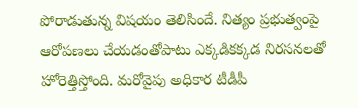పోరాడుతున్న విషయం తెలిసిందే. నిత్యం ప్రభుత్వంపై ఆరోపణలు చేయడంతోపాటు ఎక్కడికక్కడ నిరసనలతో హోరెత్తిస్తోంది. మరోవైపు అధికార టీడీపీ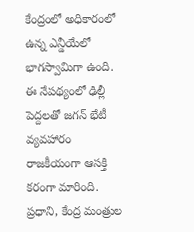కేంద్రంలో అధికారంలో ఉన్న ఎన్డీయేలో భాగస్వామిగా ఉంది. ఈ నేపథ్యంలో ఢిల్లీ పెద్దలతో జగన్ భేటీ వ్యవహారం రాజకీయంగా ఆసక్తి కరంగా మారింది. ప్రధాని, కేంద్ర మంత్రుల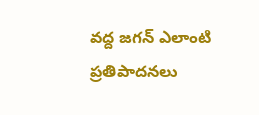వద్ద జగన్ ఎలాంటి ప్రతిపాదనలు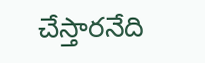చేస్తారనేది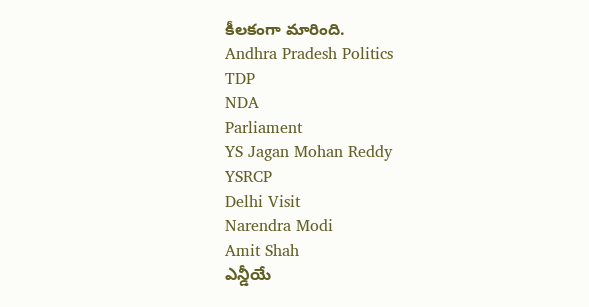కీలకంగా మారింది.
Andhra Pradesh Politics
TDP
NDA
Parliament
YS Jagan Mohan Reddy
YSRCP
Delhi Visit
Narendra Modi
Amit Shah
ఎన్డీయే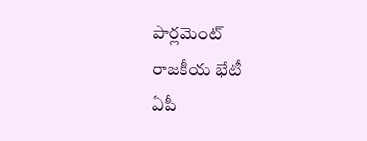పార్లమెంట్
రాజకీయ భేటీ
ఏపీ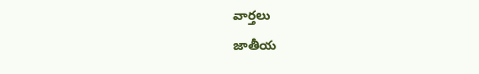వార్తలు
జాతీయ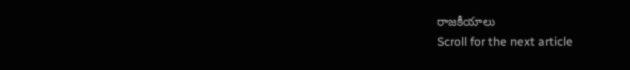రాజకీయాలు
Scroll for the next article